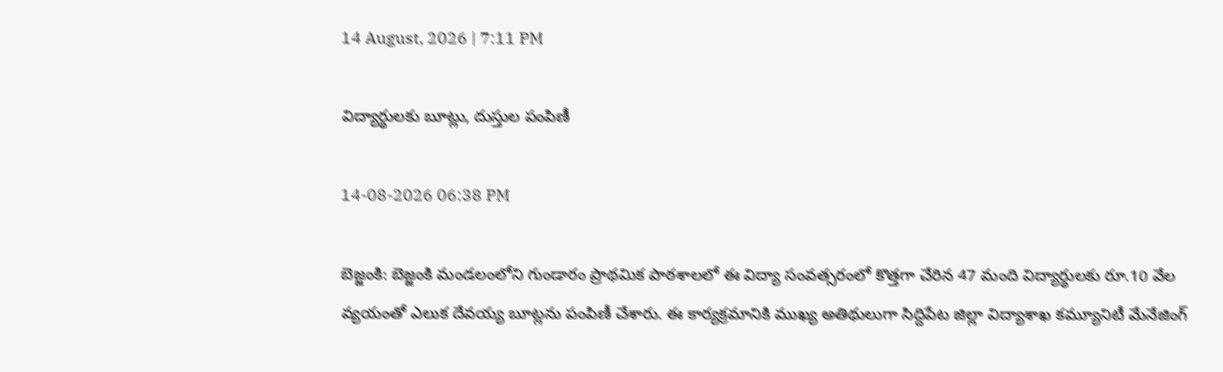14 August, 2026 | 7:11 PM

విద్యార్థులకు బూట్లు, దుస్తుల పంపిణీ

14-08-2026 06:38 PM

బెజ్జంకి: బెజ్జంకి మండలంలోని గుండారం ప్రాథమిక పాఠశాలలో ఈ విద్యా సంవత్సరంలో కొత్తగా చేరిన 47 మంది విద్యార్థులకు రూ.10 వేల వ్యయంతో ఎలుక దేవయ్య బూట్లను పంపిణీ చేశారు. ఈ కార్యక్రమానికి ముఖ్య అతిథులుగా సిద్దిపేట జిల్లా విద్యాశాఖ కమ్యూనిటీ మేనేజింగ్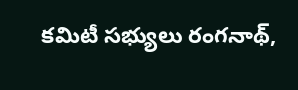కమిటీ సభ్యులు రంగనాథ్,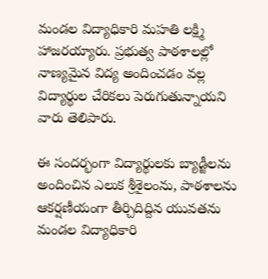మండల విద్యాధికారి మహతి లక్ష్మి హాజరయ్యారు. ప్రభుత్వ పాఠశాలల్లో నాణ్యమైన విద్య అందించడం వల్ల విద్యార్థుల చేరికలు పెరుగుతున్నాయని వారు తెలిపారు.

ఈ సందర్భంగా విద్యార్థులకు బ్యాడ్జీలను అందించిన ఎలుక శ్రీశైలంను, పాఠశాలను ఆకర్షణీయంగా తీర్చిదిద్దిన యువతను మండల విద్యాధికారి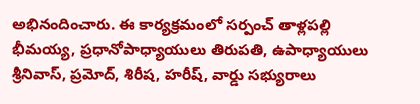అభినందించారు. ఈ కార్యక్రమంలో సర్పంచ్ తాళ్లపల్లి భీమయ్య, ప్రధానోపాధ్యాయులు తిరుపతి, ఉపాధ్యాయులు శ్రీనివాస్, ప్రమోద్, శిరీష, హరీష్, వార్డు సభ్యురాలు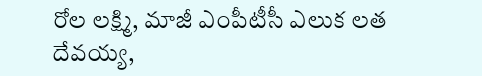రోల లక్ష్మి, మాజీ ఎంపీటీసీ ఎలుక లత దేవయ్య,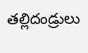తల్లిదండ్రులు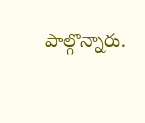పాల్గొన్నారు.